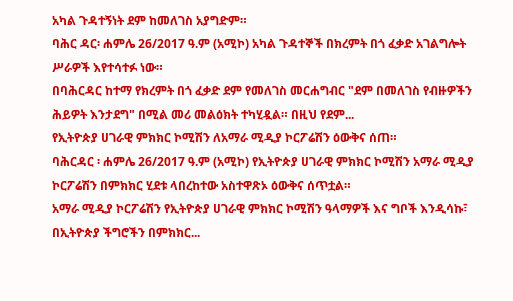አካል ጉዳተኝነት ደም ከመለገስ አያግድም።
ባሕር ዳር፡ ሐምሌ 26/2017 ዓ.ም (አሚኮ) አካል ጉዳተኞች በክረምት በጎ ፈቃድ አገልግሎት ሥራዎች እየተሳተፉ ነው።
በባሕርዳር ከተማ የክረምት በጎ ፈቃድ ደም የመለገስ መርሐግብር "ደም በመለገስ የብዙዎችን ሕይዎት እንታደግ" በሚል መሪ መልዕክት ተካሂዷል። በዚህ የደም...
የኢትዮጵያ ሀገራዊ ምክክር ኮሚሽን ለአማራ ሚዲያ ኮርፖሬሽን ዕውቅና ሰጠ።
ባሕርዳር ፡ ሐምሌ 26/2017 ዓ.ም (አሚኮ) የኢትዮጵያ ሀገራዊ ምክክር ኮሚሽን አማራ ሚዲያ ኮርፖሬሽን በምክክር ሂደቱ ላበረከተው አስተዋጽኦ ዕውቅና ሰጥቷል።
አማራ ሚዲያ ኮርፖሬሽን የኢትዮጵያ ሀገራዊ ምክክር ኮሚሽን ዓላማዎች እና ግቦች እንዲሳኩ፣ በኢትዮጵያ ችግሮችን በምክክር...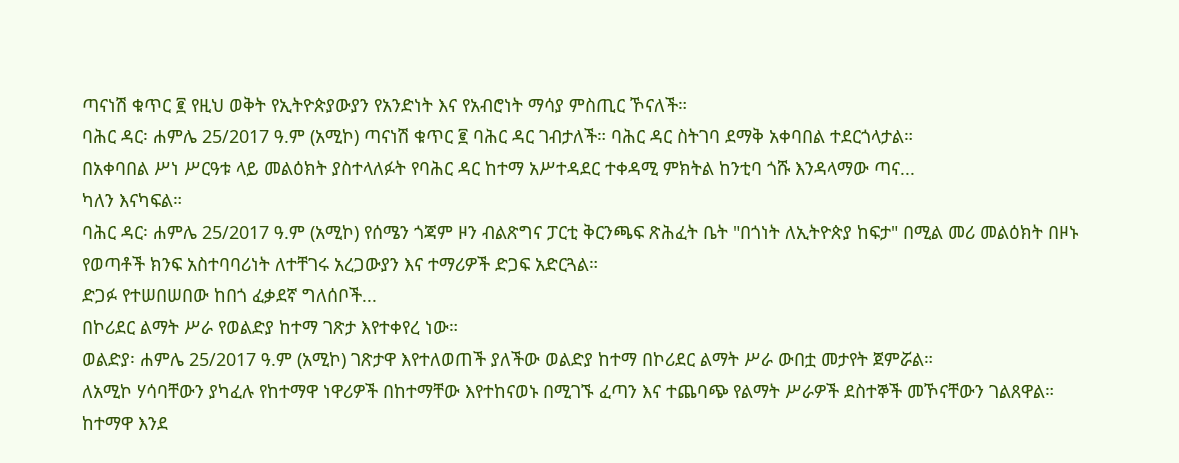ጣናነሽ ቁጥር ፪ የዚህ ወቅት የኢትዮጵያውያን የአንድነት እና የአብሮነት ማሳያ ምስጢር ኾናለች።
ባሕር ዳር፡ ሐምሌ 25/2017 ዓ.ም (አሚኮ) ጣናነሽ ቁጥር ፪ ባሕር ዳር ገብታለች። ባሕር ዳር ስትገባ ደማቅ አቀባበል ተደርጎላታል።
በአቀባበል ሥነ ሥርዓቱ ላይ መልዕክት ያስተላለፉት የባሕር ዳር ከተማ አሥተዳደር ተቀዳሚ ምክትል ከንቲባ ጎሹ እንዳላማው ጣና...
ካለን እናካፍል።
ባሕር ዳር፡ ሐምሌ 25/2017 ዓ.ም (አሚኮ) የሰሜን ጎጃም ዞን ብልጽግና ፓርቲ ቅርንጫፍ ጽሕፈት ቤት "በጎነት ለኢትዮጵያ ከፍታ" በሚል መሪ መልዕክት በዞኑ የወጣቶች ክንፍ አስተባባሪነት ለተቸገሩ አረጋውያን እና ተማሪዎች ድጋፍ አድርጓል።
ድጋፉ የተሠበሠበው ከበጎ ፈቃደኛ ግለሰቦች...
በኮሪደር ልማት ሥራ የወልድያ ከተማ ገጽታ እየተቀየረ ነው።
ወልድያ፡ ሐምሌ 25/2017 ዓ.ም (አሚኮ) ገጽታዋ እየተለወጠች ያለችው ወልድያ ከተማ በኮሪደር ልማት ሥራ ውበቷ መታየት ጀምሯል።
ለአሚኮ ሃሳባቸውን ያካፈሉ የከተማዋ ነዋሪዎች በከተማቸው እየተከናወኑ በሚገኙ ፈጣን እና ተጨባጭ የልማት ሥራዎች ደስተኞች መኾናቸውን ገልጸዋል።
ከተማዋ እንደ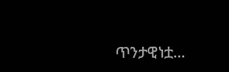ጥንታዊነቷ...